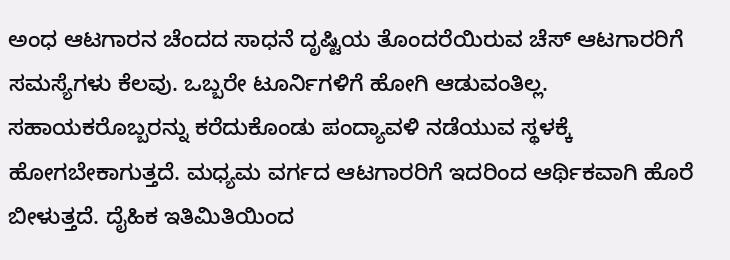ಅಂಧ ಆಟಗಾರನ ಚೆಂದದ ಸಾಧನೆ ದೃಷ್ಟಿಯ ತೊಂದರೆಯಿರುವ ಚೆಸ್‌ ಆಟಗಾರರಿಗೆ ಸಮಸ್ಯೆಗಳು ಕೆಲವು. ಒಬ್ಬರೇ ಟೂರ್ನಿಗಳಿಗೆ ಹೋಗಿ ಆಡುವಂತಿಲ್ಲ. ಸಹಾಯಕರೊಬ್ಬರನ್ನು ಕರೆದುಕೊಂಡು ಪಂದ್ಯಾವಳಿ ನಡೆಯುವ ಸ್ಥಳಕ್ಕೆ ಹೋಗಬೇಕಾಗುತ್ತದೆ. ಮಧ್ಯಮ ವರ್ಗದ ಆಟಗಾರರಿಗೆ ಇದರಿಂದ ಆರ್ಥಿಕವಾಗಿ ಹೊರೆ ಬೀಳುತ್ತದೆ. ದೈಹಿಕ ಇತಿಮಿತಿಯಿಂದ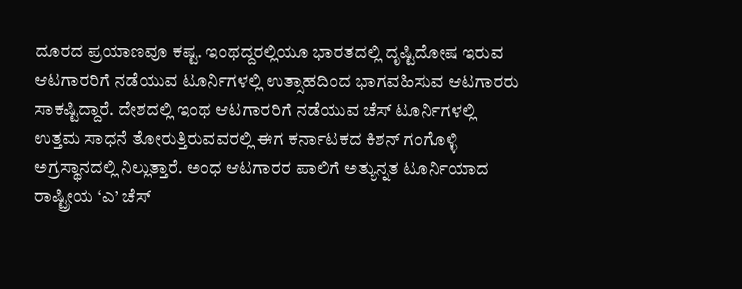ದೂರದ ಪ್ರಯಾಣವೂ ಕಷ್ಟ. ಇಂಥದ್ದರಲ್ಲಿಯೂ ಭಾರತದಲ್ಲಿ ದೃಷ್ಟಿದೋಷ ಇರುವ ಆಟಗಾರರಿಗೆ ನಡೆಯುವ ಟೂರ್ನಿಗಳಲ್ಲಿ ಉತ್ಸಾಹದಿಂದ ಭಾಗವಹಿಸುವ ಆಟಗಾರರು ಸಾಕಷ್ಟಿದ್ದಾರೆ. ದೇಶದಲ್ಲಿ ಇಂಥ ಆಟಗಾರರಿಗೆ ನಡೆಯುವ ಚೆಸ್‌ ಟೂರ್ನಿಗಳಲ್ಲಿ ಉತ್ತಮ ಸಾಧನೆ ತೋರುತ್ತಿರುವವರಲ್ಲಿ ಈಗ ಕರ್ನಾಟಕದ ಕಿಶನ್‌ ಗಂಗೊಳ್ಳಿ ಅಗ್ರಸ್ಥಾನದಲ್ಲಿ ನಿಲ್ಲುತ್ತಾರೆ. ಅಂಧ ಆಟಗಾರರ ಪಾಲಿಗೆ ಅತ್ಯುನ್ನತ ಟೂರ್ನಿಯಾದ ರಾಷ್ಟ್ರೀಯ ‘ಎ’ ಚೆಸ್‌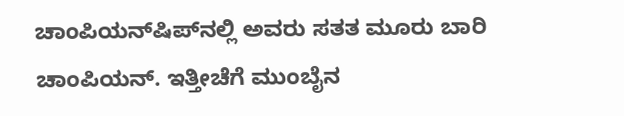ಚಾಂಪಿಯನ್‌ಷಿಪ್‌ನಲ್ಲಿ ಅವರು ಸತತ ಮೂರು ಬಾರಿ ಚಾಂಪಿಯನ್‌. ಇತ್ತೀಚೆಗೆ ಮುಂಬೈನ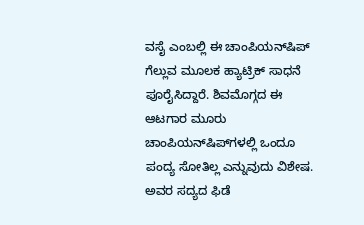ವಸೈ ಎಂಬಲ್ಲಿ ಈ ಚಾಂಪಿಯನ್‌ಷಿಪ್‌ ಗೆಲ್ಲುವ ಮೂಲಕ ಹ್ಯಾಟ್ರಿಕ್‌ ಸಾಧನೆ ಪೂರೈಸಿದ್ದಾರೆ. ಶಿವಮೊಗ್ಗದ ಈ ಆಟಗಾರ ಮೂರು ಚಾಂಪಿಯನ್‌ಷಿಪ್‌ಗಳಲ್ಲಿ ಒಂದೂ ಪಂದ್ಯ ಸೋತಿಲ್ಲ ಎನ್ನುವುದು ವಿಶೇಷ. ಅವರ ಸದ್ಯದ ಫಿಡೆ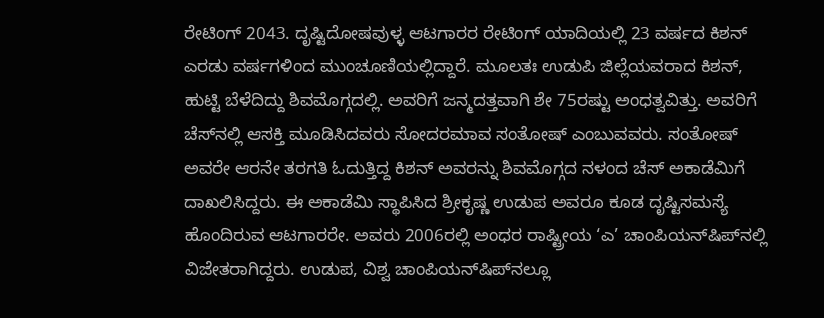ರೇಟಿಂಗ್‌ 2043. ದೃಷ್ಟಿದೋಷವುಳ್ಳ ಆಟಗಾರರ ರೇಟಿಂಗ್‌ ಯಾದಿಯಲ್ಲಿ 23 ವರ್ಷದ ಕಿಶನ್‌ ಎರಡು ವರ್ಷಗಳಿಂದ ಮುಂಚೂಣಿಯಲ್ಲಿದ್ದಾರೆ. ಮೂಲತಃ ಉಡುಪಿ ಜಿಲ್ಲೆಯವರಾದ ಕಿಶನ್‌, ಹುಟ್ಟಿ ಬೆಳೆದಿದ್ದು ಶಿವಮೊಗ್ಗದಲ್ಲಿ. ಅವರಿಗೆ ಜನ್ಮದತ್ತವಾಗಿ ಶೇ 75ರಷ್ಟು ಅಂಧತ್ವವಿತ್ತು. ಅವರಿಗೆ ಚೆಸ್‌ನಲ್ಲಿ ಆಸಕ್ತಿ ಮೂಡಿಸಿದವರು ಸೋದರಮಾವ ಸಂತೋಷ್‌ ಎಂಬುವವರು. ಸಂತೋಷ್‌ ಅವರೇ ಆರನೇ ತರಗತಿ ಓದುತ್ತಿದ್ದ ಕಿಶನ್‌ ಅವರನ್ನು ಶಿವಮೊಗ್ಗದ ನಳಂದ ಚೆಸ್‌ ಅಕಾಡೆಮಿಗೆ ದಾಖಲಿಸಿದ್ದರು. ಈ ಅಕಾಡೆಮಿ ಸ್ಥಾಪಿಸಿದ ಶ್ರೀಕೃಷ್ಣ ಉಡುಪ ಅವರೂ ಕೂಡ ದೃಷ್ಟಿಸಮಸ್ಯೆ ಹೊಂದಿರುವ ಆಟಗಾರರೇ. ಅವರು 2006ರಲ್ಲಿ ಅಂಧರ ರಾಷ್ಟ್ರೀಯ ‘ಎ’ ಚಾಂಪಿಯನ್‌ಷಿಪ್‌ನಲ್ಲಿ ವಿಜೇತರಾಗಿದ್ದರು. ಉಡುಪ, ವಿಶ್ವ ಚಾಂಪಿಯನ್‌ಷಿಪ್‌ನಲ್ಲೂ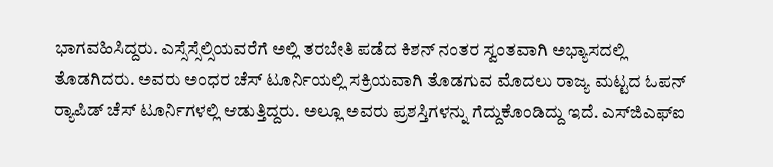ಭಾಗವಹಿಸಿದ್ದರು. ಎಸ್ಸೆಸ್ಸೆಲ್ಸಿಯವರೆಗೆ ಅಲ್ಲಿ ತರಬೇತಿ ಪಡೆದ ಕಿಶನ್‌ ನಂತರ ಸ್ವಂತವಾಗಿ ಅಭ್ಯಾಸದಲ್ಲಿ ತೊಡಗಿದರು. ಅವರು ಅಂಧರ ಚೆಸ್‌ ಟೂರ್ನಿಯಲ್ಲಿ ಸಕ್ರಿಯವಾಗಿ ತೊಡಗುವ ಮೊದಲು ರಾಜ್ಯ ಮಟ್ಟದ ಓಪನ್‌ ರ್‍ಯಾಪಿಡ್‌ ಚೆಸ್‌ ಟೂರ್ನಿಗಳಲ್ಲಿ ಆಡುತ್ತಿದ್ದರು. ಅಲ್ಲೂ ಅವರು ಪ್ರಶಸ್ತಿಗಳನ್ನು ಗೆದ್ದುಕೊಂಡಿದ್ದು ಇದೆ. ಎಸ್‌ಜಿಎಫ್‌ಐ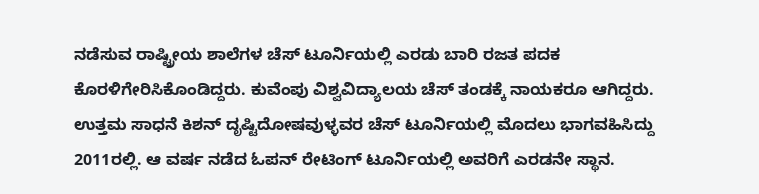ನಡೆಸುವ ರಾಷ್ಟ್ರೀಯ ಶಾಲೆಗಳ ಚೆಸ್‌ ಟೂರ್ನಿಯಲ್ಲಿ ಎರಡು ಬಾರಿ ರಜತ ಪದಕ ಕೊರಳಿಗೇರಿಸಿಕೊಂಡಿದ್ದರು. ಕುವೆಂಪು ವಿಶ್ವವಿದ್ಯಾಲಯ ಚೆಸ್‌ ತಂಡಕ್ಕೆ ನಾಯಕರೂ ಆಗಿದ್ದರು. ಉತ್ತಮ ಸಾಧನೆ ಕಿಶನ್‌ ದೃಷ್ಟಿದೋಷವುಳ್ಳವರ ಚೆಸ್‌ ಟೂರ್ನಿಯಲ್ಲಿ ಮೊದಲು ಭಾಗವಹಿಸಿದ್ದು 2011ರಲ್ಲಿ. ಆ ವರ್ಷ ನಡೆದ ಓಪನ್‌ ರೇಟಿಂಗ್‌ ಟೂರ್ನಿಯಲ್ಲಿ ಅವರಿಗೆ ಎರಡನೇ ಸ್ಥಾನ.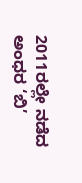2011ರಲ್ಲೇ ನಡೆದ ಅಂಧರ ‘ಬಿ’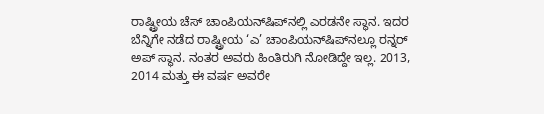ರಾಷ್ಟ್ರೀಯ ಚೆಸ್‌ ಚಾಂಪಿಯನ್‌ಷಿಪ್‌ನಲ್ಲಿ ಎರಡನೇ ಸ್ಥಾನ. ಇದರ ಬೆನ್ನಿಗೇ ನಡೆದ ರಾಷ್ಟ್ರೀಯ ‘ಎ’ ಚಾಂಪಿಯನ್‌ಷಿಪ್‌ನಲ್ಲೂ ರನ್ನರ್‌ ಅಪ್‌ ಸ್ಥಾನ. ನಂತರ ಅವರು ಹಿಂತಿರುಗಿ ನೋಡಿದ್ದೇ ಇಲ್ಲ. 2013, 2014 ಮತ್ತು ಈ ವರ್ಷ ಅವರೇ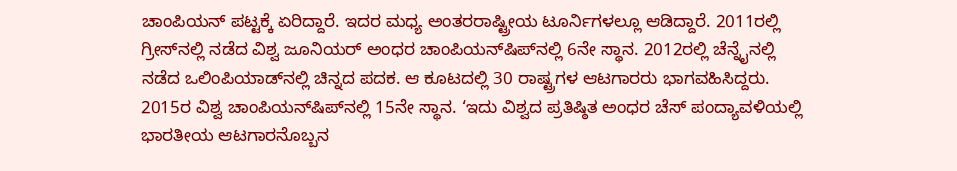ಚಾಂಪಿಯನ್‌ ಪಟ್ಟಕ್ಕೆ ಏರಿದ್ದಾರೆ. ಇದರ ಮಧ್ಯ ಅಂತರರಾಷ್ಟ್ರೀಯ ಟೂರ್ನಿಗಳಲ್ಲೂ ಆಡಿದ್ದಾರೆ. 2011ರಲ್ಲಿ ಗ್ರೀಸ್‌ನಲ್ಲಿ ನಡೆದ ವಿಶ್ವ ಜೂನಿಯರ್‌ ಅಂಧರ ಚಾಂಪಿಯನ್‌ಷಿಪ್‌ನಲ್ಲಿ 6ನೇ ಸ್ಥಾನ. 2012ರಲ್ಲಿ ಚೆನ್ನೈನಲ್ಲಿ ನಡೆದ ಒಲಿಂಪಿಯಾಡ್‌ನಲ್ಲಿ ಚಿನ್ನದ ಪದಕ. ಆ ಕೂಟದಲ್ಲಿ 30 ರಾಷ್ಟ್ರಗಳ ಆಟಗಾರರು ಭಾಗವಹಿಸಿದ್ದರು. 2015ರ ವಿಶ್ವ ಚಾಂಪಿಯನ್‌ಷಿಪ್‌ನಲ್ಲಿ 15ನೇ ಸ್ಥಾನ. ‘ಇದು ವಿಶ್ವದ ಪ್ರತಿಷ್ಠಿತ ಅಂಧರ ಚೆಸ್ ಪಂದ್ಯಾವಳಿಯಲ್ಲಿ ಭಾರತೀಯ ಆಟಗಾರನೊಬ್ಬನ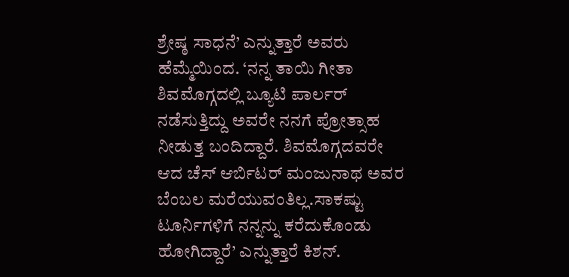ಶ್ರೇಷ್ಠ ಸಾಧನೆ’ ಎನ್ನುತ್ತಾರೆ ಅವರು ಹೆಮ್ಮೆಯಿಂದ. ‘ನನ್ನ ತಾಯಿ ಗೀತಾ ಶಿವಮೊಗ್ಗದಲ್ಲಿ ಬ್ಯೂಟಿ ಪಾರ್ಲರ್‌ ನಡೆಸುತ್ತಿದ್ದು ಅವರೇ ನನಗೆ ಪ್ರೋತ್ಸಾಹ ನೀಡುತ್ತ ಬಂದಿದ್ದಾರೆ. ಶಿವಮೊಗ್ಗದವರೇ ಆದ ಚೆಸ್‌ ಆರ್ಬಿಟರ್‌ ಮಂಜುನಾಥ ಅವರ ಬೆಂಬಲ ಮರೆಯುವಂತಿಲ್ಲ.ಸಾಕಷ್ಟು ಟೂರ್ನಿಗಳಿಗೆ ನನ್ನನ್ನು ಕರೆದುಕೊಂಡು ಹೋಗಿದ್ದಾರೆ’ ಎನ್ನುತ್ತಾರೆ ಕಿಶನ್‌.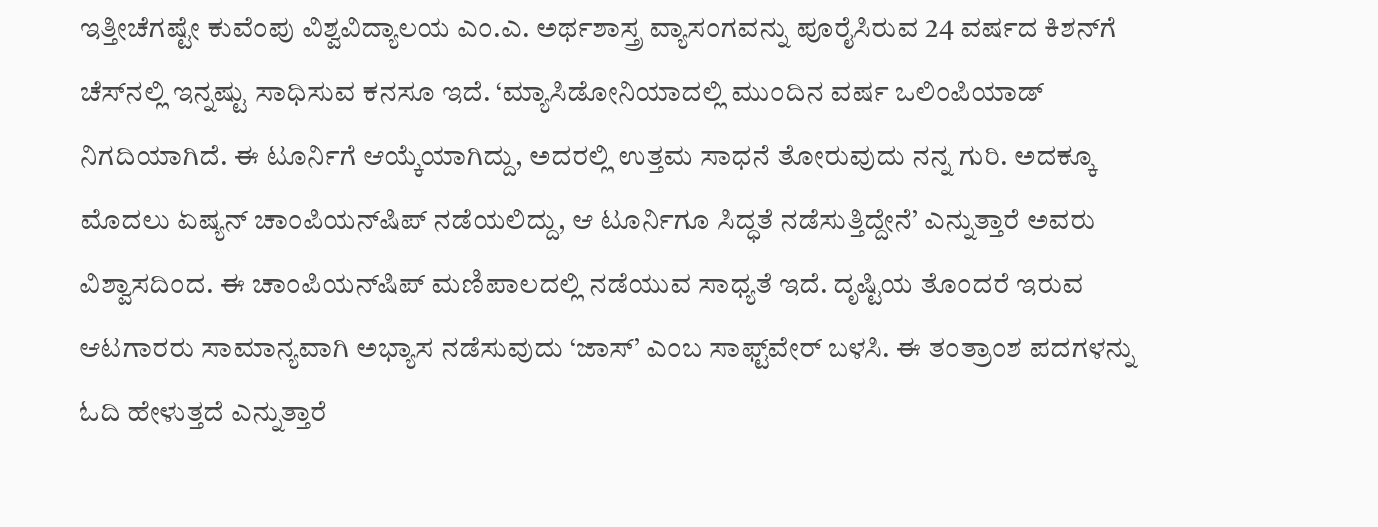ಇತ್ತೀಚೆಗಷ್ಟೇ ಕುವೆಂಪು ವಿಶ್ವವಿದ್ಯಾಲಯ ಎಂ.ಎ. ಅರ್ಥಶಾಸ್ತ್ರ ವ್ಯಾಸಂಗವನ್ನು ಪೂರೈಸಿರುವ 24 ವರ್ಷದ ಕಿಶನ್‌ಗೆ ಚೆಸ್‌ನಲ್ಲಿ ಇನ್ನಷ್ಟು ಸಾಧಿಸುವ ಕನಸೂ ಇದೆ. ‘ಮ್ಯಾಸಿಡೋನಿಯಾದಲ್ಲಿ ಮುಂದಿನ ವರ್ಷ ಒಲಿಂಪಿಯಾಡ್‌ ನಿಗದಿಯಾಗಿದೆ. ಈ ಟೂರ್ನಿಗೆ ಆಯ್ಕೆಯಾಗಿದ್ದು, ಅದರಲ್ಲಿ ಉತ್ತಮ ಸಾಧನೆ ತೋರುವುದು ನನ್ನ ಗುರಿ. ಅದಕ್ಕೂ ಮೊದಲು ಏಷ್ಯನ್‌ ಚಾಂಪಿಯನ್‌ಷಿಪ್‌ ನಡೆಯಲಿದ್ದು, ಆ ಟೂರ್ನಿಗೂ ಸಿದ್ಧತೆ ನಡೆಸುತ್ತಿದ್ದೇನೆ’ ಎನ್ನುತ್ತಾರೆ ಅವರು ವಿಶ್ವಾಸದಿಂದ. ಈ ಚಾಂಪಿಯನ್‌ಷಿಪ್‌ ಮಣಿಪಾಲದಲ್ಲಿ ನಡೆಯುವ ಸಾಧ್ಯತೆ ಇದೆ. ದೃಷ್ಟಿಯ ತೊಂದರೆ ಇರುವ ಆಟಗಾರರು ಸಾಮಾನ್ಯವಾಗಿ ಅಭ್ಯಾಸ ನಡೆಸುವುದು ‘ಜಾಸ್‌’ ಎಂಬ ಸಾಫ್ಟ್‌ವೇರ್‌ ಬಳಸಿ. ಈ ತಂತ್ರಾಂಶ ಪದಗಳನ್ನು ಓದಿ ಹೇಳುತ್ತದೆ ಎನ್ನುತ್ತಾರೆ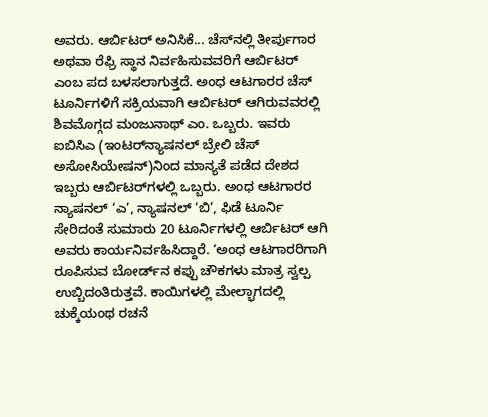ಅವರು. ಆರ್ಬಿಟರ್‌ ಅನಿಸಿಕೆ... ಚೆಸ್‌ನಲ್ಲಿ ತೀರ್ಪುಗಾರ ಅಥವಾ ರೆಫ್ರಿ ಸ್ಥಾನ ನಿರ್ವಹಿಸುವವರಿಗೆ ಆರ್ಬಿಟರ್ ಎಂಬ ಪದ ಬಳಸಲಾಗುತ್ತದೆ. ಅಂಧ ಆಟಗಾರರ ಚೆಸ್‌ ಟೂರ್ನಿಗಳಿಗೆ ಸಕ್ರಿಯವಾಗಿ ಆರ್ಬಿಟರ್‌ ಆಗಿರುವವರಲ್ಲಿ ಶಿವಮೊಗ್ಗದ ಮಂಜುನಾಥ್ ಎಂ. ಒಬ್ಬರು. ಇವರು ಐಬಿಸಿಎ (ಇಂಟರ್‌ನ್ಯಾಷನಲ್‌ ಬ್ರೇಲಿ ಚೆಸ್‌ ಅಸೋಸಿಯೇಷನ್‌)ನಿಂದ ಮಾನ್ಯತೆ ಪಡೆದ ದೇಶದ ಇಬ್ಬರು ಆರ್ಬಿಟರ್‌ಗಳಲ್ಲಿ ಒಬ್ಬರು. ಅಂಧ ಆಟಗಾರರ ನ್ಯಾಷನಲ್‌ ‘ಎ’, ನ್ಯಾಷನಲ್‌ ‘ಬಿ’, ಫಿಡೆ ಟೂರ್ನಿ ಸೇರಿದಂತೆ ಸುಮಾರು 20 ಟೂರ್ನಿಗಳಲ್ಲಿ ಆರ್ಬಿಟರ್‌ ಆಗಿ ಅವರು ಕಾರ್ಯನಿರ್ವಹಿಸಿದ್ದಾರೆ. ‘ಅಂಧ ಆಟಗಾರರಿಗಾಗಿ ರೂಪಿಸುವ ಬೋರ್ಡ್‌ನ ಕಪ್ಪು ಚೌಕಗಳು ಮಾತ್ರ ಸ್ವಲ್ಪ ಉಬ್ಬಿದಂತಿರುತ್ತವೆ. ಕಾಯಿಗಳಲ್ಲಿ ಮೇಲ್ಭಾಗದಲ್ಲಿ ಚುಕ್ಕೆಯಂಥ ರಚನೆ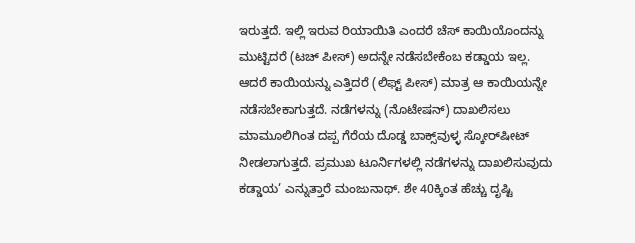ಇರುತ್ತದೆ. ಇಲ್ಲಿ ಇರುವ ರಿಯಾಯಿತಿ ಎಂದರೆ ಚೆಸ್‌ ಕಾಯಿಯೊಂದನ್ನು ಮುಟ್ಟಿದರೆ (ಟಚ್‌ ಪೀಸ್‌) ಅದನ್ನೇ ನಡೆಸಬೇಕೆಂಬ ಕಡ್ಡಾಯ ಇಲ್ಲ. ಆದರೆ ಕಾಯಿಯನ್ನು ಎತ್ತಿದರೆ (ಲಿಫ್ಟ್‌ ಪೀಸ್‌) ಮಾತ್ರ ಆ ಕಾಯಿಯನ್ನೇ ನಡೆಸಬೇಕಾಗುತ್ತದೆ. ನಡೆಗಳನ್ನು (ನೊಟೇಷನ್‌) ದಾಖಲಿಸಲು ಮಾಮೂಲಿಗಿಂತ ದಪ್ಪ ಗೆರೆಯ ದೊಡ್ಡ ಬಾಕ್ಸ್‌ವುಳ್ಳ ಸ್ಕೋರ್‌ಷೀಟ್‌ ನೀಡಲಾಗುತ್ತದೆ. ಪ್ರಮುಖ ಟೂರ್ನಿಗಳಲ್ಲಿ ನಡೆಗಳನ್ನು ದಾಖಲಿಸುವುದು ಕಡ್ಡಾಯ’ ಎನ್ನುತ್ತಾರೆ ಮಂಜುನಾಥ್‌. ಶೇ 40ಕ್ಕಿಂತ ಹೆಚ್ಚು ದೃಷ್ಟಿ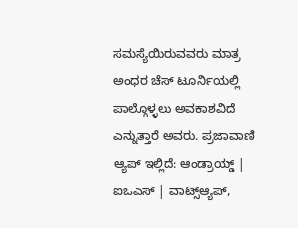ಸಮಸ್ಯೆಯಿರುವವರು ಮಾತ್ರ ಅಂಧರ ಚೆಸ್‌ ಟೂರ್ನಿಯಲ್ಲಿ ಪಾಲ್ಗೊಳ್ಳಲು ಅವಕಾಶವಿದೆ ಎನ್ನುತ್ತಾರೆ ಅವರು. ಪ್ರಜಾವಾಣಿ ಆ್ಯಪ್ ಇಲ್ಲಿದೆ: ಆಂಡ್ರಾಯ್ಡ್ | ಐಒಎಸ್ | ವಾಟ್ಸ್ಆ್ಯಪ್,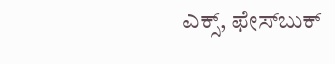ಎಕ್ಸ್, ಫೇಸ್‌ಬುಕ್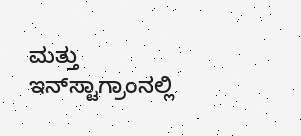ಮತ್ತು ಇನ್‌ಸ್ಟಾಗ್ರಾಂನಲ್ಲಿ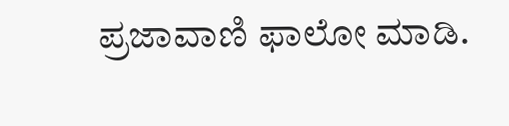ಪ್ರಜಾವಾಣಿ ಫಾಲೋ ಮಾಡಿ.